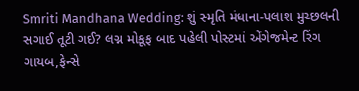Smriti Mandhana Wedding: શું સ્મૃતિ મંધાના-પલાશ મુચ્છલની સગાઈ તૂટી ગઈ? લગ્ન મોકૂફ બાદ પહેલી પોસ્ટમાં એંગેજમેન્ટ રિંગ ગાયબ,ફેન્સે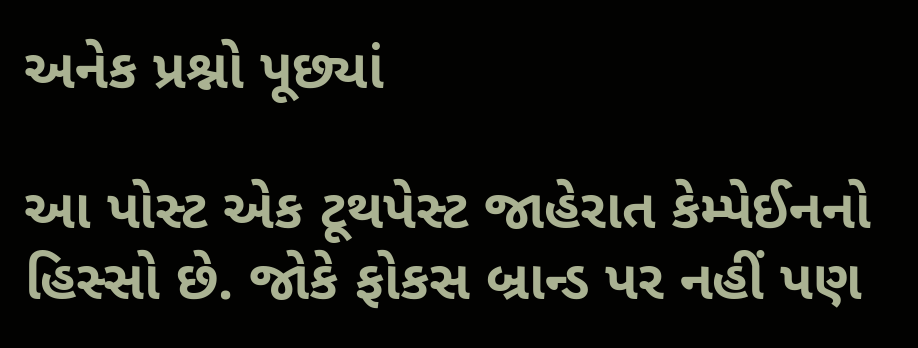અનેક પ્રશ્નો પૂછ્યાં

આ પોસ્ટ એક ટૂથપેસ્ટ જાહેરાત કેમ્પેઈનનો હિસ્સો છે. જોકે ફોકસ બ્રાન્ડ પર નહીં પણ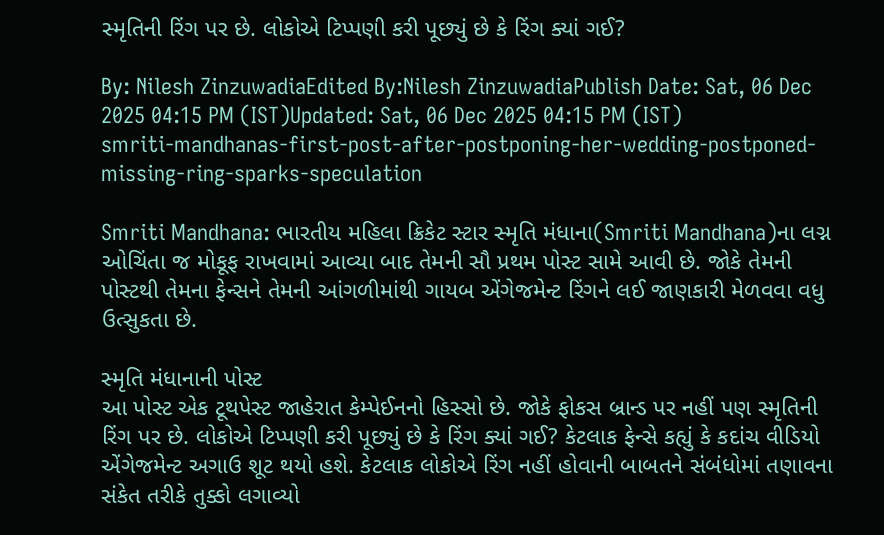સ્મૃતિની રિંગ પર છે. લોકોએ ટિપ્પણી કરી પૂછ્યું છે કે રિંગ ક્યાં ગઈ?

By: Nilesh ZinzuwadiaEdited By:Nilesh ZinzuwadiaPublish Date: Sat, 06 Dec 2025 04:15 PM (IST)Updated: Sat, 06 Dec 2025 04:15 PM (IST)
smriti-mandhanas-first-post-after-postponing-her-wedding-postponed-missing-ring-sparks-speculation

Smriti Mandhana: ભારતીય મહિલા ક્રિકેટ સ્ટાર સ્મૃતિ મંધાના(Smriti Mandhana)ના લગ્ન ઓચિંતા જ મોકૂફ રાખવામાં આવ્યા બાદ તેમની સૌ પ્રથમ પોસ્ટ સામે આવી છે. જોકે તેમની પોસ્ટથી તેમના ફેન્સને તેમની આંગળીમાંથી ગાયબ એંગેજમેન્ટ રિંગને લઈ જાણકારી મેળવવા વધુ ઉત્સુકતા છે.

સ્મૃતિ મંધાનાની પોસ્ટ
આ પોસ્ટ એક ટૂથપેસ્ટ જાહેરાત કેમ્પેઈનનો હિસ્સો છે. જોકે ફોકસ બ્રાન્ડ પર નહીં પણ સ્મૃતિની રિંગ પર છે. લોકોએ ટિપ્પણી કરી પૂછ્યું છે કે રિંગ ક્યાં ગઈ? કેટલાક ફેન્સે કહ્યું કે કદાંચ વીડિયો એંગેજમેન્ટ અગાઉ શૂટ થયો હશે. કેટલાક લોકોએ રિંગ નહીં હોવાની બાબતને સંબંધોમાં તણાવના સંકેત તરીકે તુક્કો લગાવ્યો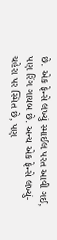છે. એક ફેન્સે લખ્યું સ્માઈલ પરત આવી ગઈ, પણ રિંગ ગાયબ છે. અન્ય એક ફેન્સે લખ્યું- ચહેરા પર સ્મિત છે, પણ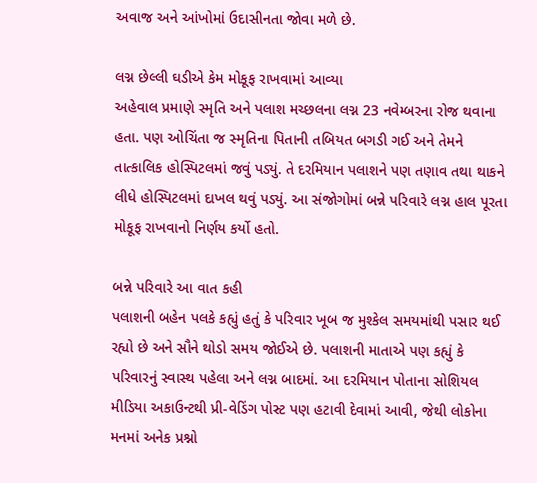અવાજ અને આંખોમાં ઉદાસીનતા જોવા મળે છે.

લગ્ન છેલ્લી ઘડીએ કેમ મોકૂફ રાખવામાં આવ્યા
અહેવાલ પ્રમાણે સ્મૃતિ અને પલાશ મચ્છલના લગ્ન 23 નવેમ્બરના રોજ થવાના હતા. પણ ઓચિંતા જ સ્મૃતિના પિતાની તબિયત બગડી ગઈ અને તેમને તાત્કાલિક હોસ્પિટલમાં જવું પડ્યું. તે દરમિયાન પલાશને પણ તણાવ તથા થાકને લીધે હોસ્પિટલમાં દાખલ થવું પડ્યું. આ સંજોગોમાં બન્ને પરિવારે લગ્ન હાલ પૂરતા મોકૂફ રાખવાનો નિર્ણય કર્યો હતો.

બન્ને પરિવારે આ વાત કહી
પલાશની બહેન પલકે કહ્યું હતું કે પરિવાર ખૂબ જ મુશ્કેલ સમયમાંથી પસાર થઈ રહ્યો છે અને સૌને થોડો સમય જોઈએ છે. પલાશની માતાએ પણ કહ્યું કે પરિવારનું સ્વાસ્થ પહેલા અને લગ્ન બાદમાં. આ દરમિયાન પોતાના સોશિયલ મીડિયા અકાઉન્ટથી પ્રી-વેડિંગ પોસ્ટ પણ હટાવી દેવામાં આવી, જેથી લોકોના મનમાં અનેક પ્રશ્નો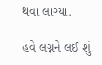થવા લાગ્યા.

હવે લગ્નને લઈ શું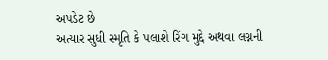અપડેટ છે
અત્યાર સુધી સ્મૃતિ કે પલાશે રિંગ મુદ્દે અથવા લગ્નની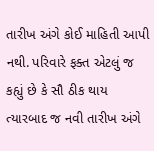તારીખ અંગે કોઈ માહિતી આપી નથી. પરિવારે ફક્ત એટલું જ કહ્યું છે કે સૌ ઠીક થાય ત્યારબાદ જ નવી તારીખ અંગે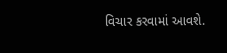વિચાર કરવામાં આવશે.